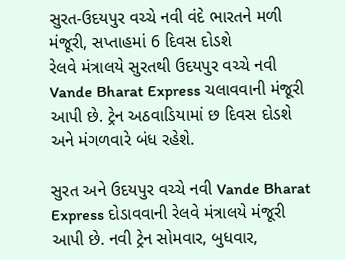સુરત-ઉદયપુર વચ્ચે નવી વંદે ભારતને મળી મંજૂરી, સપ્તાહમાં 6 દિવસ દોડશે
રેલવે મંત્રાલયે સુરતથી ઉદયપુર વચ્ચે નવી Vande Bharat Express ચલાવવાની મંજૂરી આપી છે. ટ્રેન અઠવાડિયામાં છ દિવસ દોડશે અને મંગળવારે બંધ રહેશે.

સુરત અને ઉદયપુર વચ્ચે નવી Vande Bharat Express દોડાવવાની રેલવે મંત્રાલયે મંજૂરી આપી છે. નવી ટ્રેન સોમવાર, બુધવાર,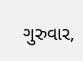ગુરુવાર,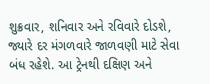શુક્રવાર, શનિવાર અને રવિવારે દોડશે, જ્યારે દર મંગળવારે જાળવણી માટે સેવા બંધ રહેશે. આ ટ્રેનથી દક્ષિણ અને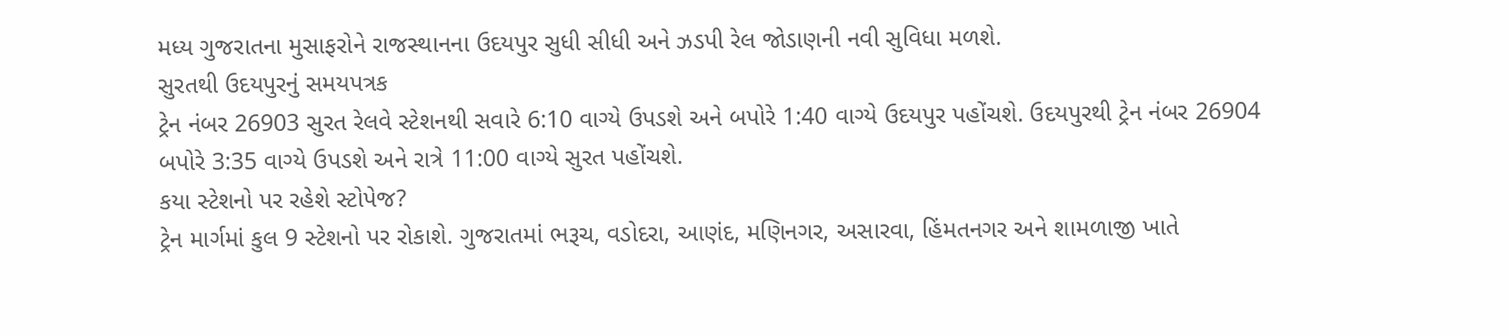મધ્ય ગુજરાતના મુસાફરોને રાજસ્થાનના ઉદયપુર સુધી સીધી અને ઝડપી રેલ જોડાણની નવી સુવિધા મળશે.
સુરતથી ઉદયપુરનું સમયપત્રક
ટ્રેન નંબર 26903 સુરત રેલવે સ્ટેશનથી સવારે 6:10 વાગ્યે ઉપડશે અને બપોરે 1:40 વાગ્યે ઉદયપુર પહોંચશે. ઉદયપુરથી ટ્રેન નંબર 26904 બપોરે 3:35 વાગ્યે ઉપડશે અને રાત્રે 11:00 વાગ્યે સુરત પહોંચશે.
કયા સ્ટેશનો પર રહેશે સ્ટોપેજ?
ટ્રેન માર્ગમાં કુલ 9 સ્ટેશનો પર રોકાશે. ગુજરાતમાં ભરૂચ, વડોદરા, આણંદ, મણિનગર, અસારવા, હિંમતનગર અને શામળાજી ખાતે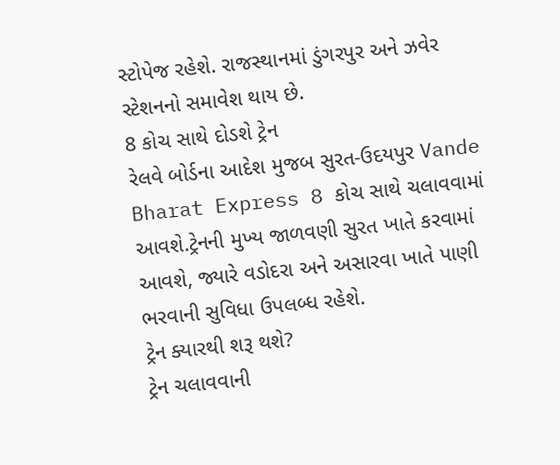સ્ટોપેજ રહેશે. રાજસ્થાનમાં ડુંગરપુર અને ઝવેર સ્ટેશનનો સમાવેશ થાય છે.
8 કોચ સાથે દોડશે ટ્રેન
રેલવે બોર્ડના આદેશ મુજબ સુરત-ઉદયપુર Vande Bharat Express 8 કોચ સાથે ચલાવવામાં આવશે.ટ્રેનની મુખ્ય જાળવણી સુરત ખાતે કરવામાં આવશે, જ્યારે વડોદરા અને અસારવા ખાતે પાણી ભરવાની સુવિધા ઉપલબ્ધ રહેશે.
ટ્રેન ક્યારથી શરૂ થશે?
ટ્રેન ચલાવવાની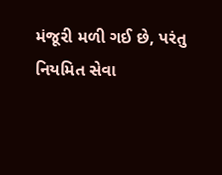મંજૂરી મળી ગઈ છે, પરંતુ નિયમિત સેવા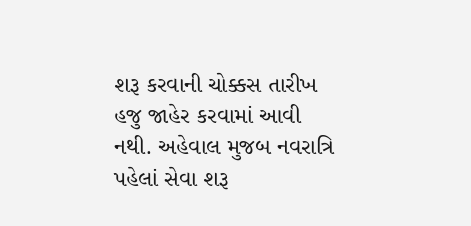શરૂ કરવાની ચોક્કસ તારીખ હજુ જાહેર કરવામાં આવી નથી. અહેવાલ મુજબ નવરાત્રિ પહેલાં સેવા શરૂ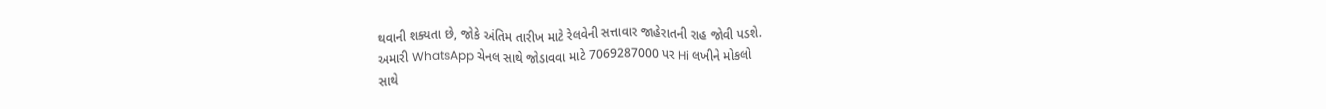થવાની શક્યતા છે, જોકે અંતિમ તારીખ માટે રેલવેની સત્તાવાર જાહેરાતની રાહ જોવી પડશે.
અમારી WhatsApp ચેનલ સાથે જોડાવવા માટે 7069287000 પર Hi લખીને મોકલો
સાથે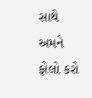સાથે અમને ફોલો કરો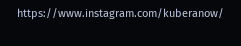https://www.instagram.com/kuberanow/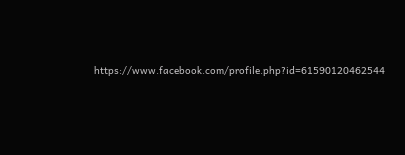https://www.facebook.com/profile.php?id=61590120462544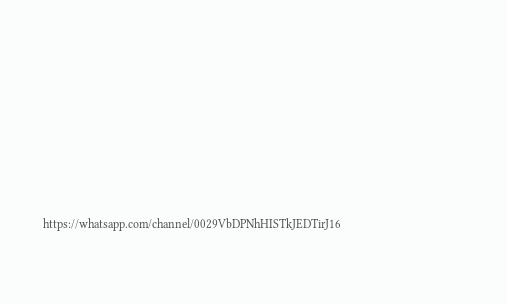https://whatsapp.com/channel/0029VbDPNhHISTkJEDTirJ16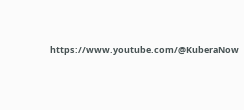https://www.youtube.com/@KuberaNow